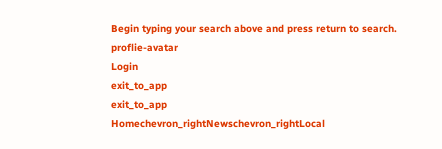Begin typing your search above and press return to search.
proflie-avatar
Login
exit_to_app
exit_to_app
Homechevron_rightNewschevron_rightLocal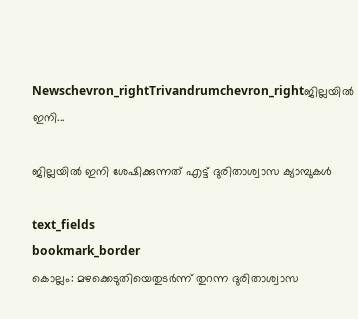Newschevron_rightTrivandrumchevron_rightജില്ലയില്‍ ഇനി...

ജില്ലയില്‍ ഇനി ശേഷിക്കുന്നത് എട്ട് ദുരിതാശ്വാസ ക്യാമ്പുകള്‍

text_fields
bookmark_border
കൊല്ലം: മഴക്കെടുതിയെതുടർന്ന് തുറന്ന ദുരിതാശ്വാസ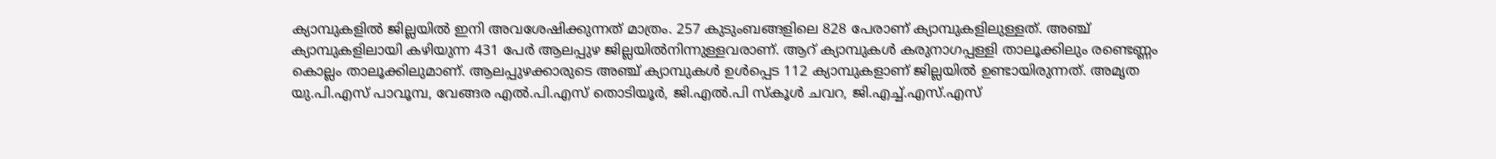ക്യാമ്പുകളിൽ ജില്ലയില്‍ ഇനി അവശേഷിക്കുന്നത് മാത്രം. 257 കുടുംബങ്ങളിലെ 828 പേരാണ് ക്യാമ്പുകളിലുള്ളത്. അഞ്ച് ക്യാമ്പുകളിലായി കഴിയുന്ന 431 പേര്‍ ആലപ്പുഴ ജില്ലയില്‍നിന്നുള്ളവരാണ്. ആറ് ക്യാമ്പുകള്‍ കരുനാഗപ്പള്ളി താലൂക്കിലും രണ്ടെണ്ണം കൊല്ലം താലൂക്കിലുമാണ്. ആലപ്പുഴക്കാരുടെ അഞ്ച് ക്യാമ്പുകൾ ഉൾപ്പെട 112 ക്യാമ്പുകളാണ് ജില്ലയിൽ ഉണ്ടായിരുന്നത്. അമൃത യു.പി.എസ് പാവൂമ്പ, വേങ്ങര എല്‍.പി.എസ് തൊടിയൂര്‍, ജി.എല്‍.പി സ്‌കൂള്‍ ചവറ, ജി.എച്ച്.എസ്.എസ്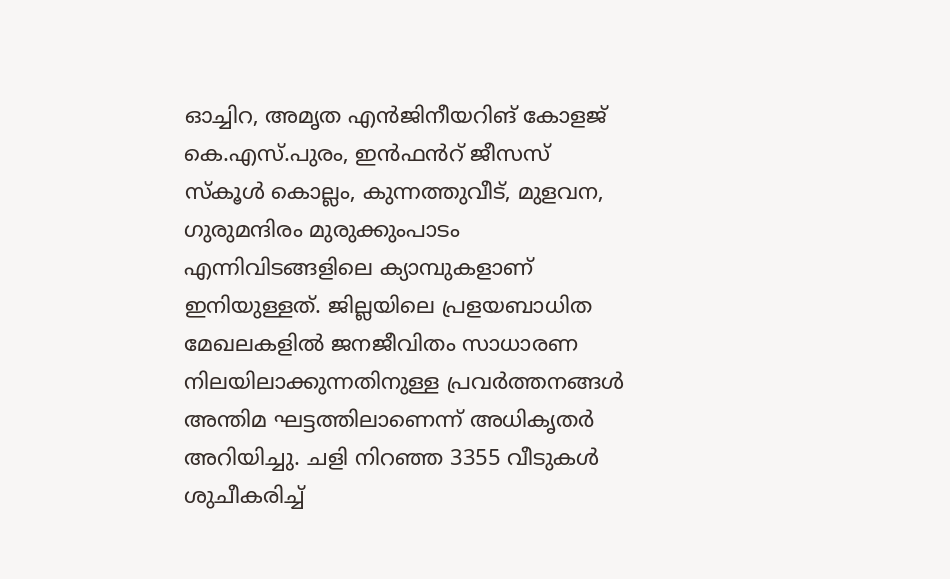ഓച്ചിറ, അമൃത എൻജിനീയറിങ് കോളജ് കെ.എസ്.പുരം, ഇന്‍ഫൻറ് ജീസസ് സ്‌കൂള്‍ കൊല്ലം, കുന്നത്തുവീട്, മുളവന, ഗുരുമന്ദിരം മുരുക്കുംപാടം എന്നിവിടങ്ങളിലെ ക്യാമ്പുകളാണ് ഇനിയുള്ളത്. ജില്ലയിലെ പ്രളയബാധിത മേഖലകളില്‍ ജനജീവിതം സാധാരണ നിലയിലാക്കുന്നതിനുള്ള പ്രവര്‍ത്തനങ്ങള്‍ അന്തിമ ഘട്ടത്തിലാണെന്ന് അധികൃതർ അറിയിച്ചു. ചളി നിറഞ്ഞ 3355 വീടുകള്‍ ശുചീകരിച്ച്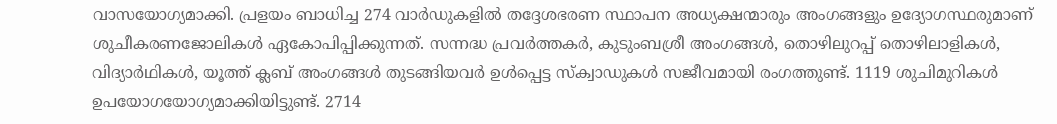വാസയോഗ്യമാക്കി. പ്രളയം ബാധിച്ച 274 വാര്‍ഡുകളില്‍ തദ്ദേശഭരണ സ്ഥാപന അധ്യക്ഷന്മാരും അംഗങ്ങളും ഉദ്യോഗസ്ഥരുമാണ് ശുചീകരണജോലികള്‍ ഏകോപിപ്പിക്കുന്നത്. സന്നദ്ധ പ്രവര്‍ത്തകര്‍, കുടുംബശ്രീ അംഗങ്ങള്‍, തൊഴിലുറപ്പ് തൊഴിലാളികള്‍, വിദ്യാര്‍ഥികള്‍, യൂത്ത് ക്ലബ് അംഗങ്ങള്‍ തുടങ്ങിയവര്‍ ഉള്‍പ്പെട്ട സ്‌ക്വാഡുകള്‍ സജീവമായി രംഗത്തുണ്ട്. 1119 ശുചിമുറികള്‍ ഉപയോഗയോഗ്യമാക്കിയിട്ടുണ്ട്. 2714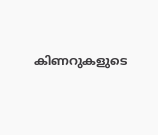കിണറുകളുടെ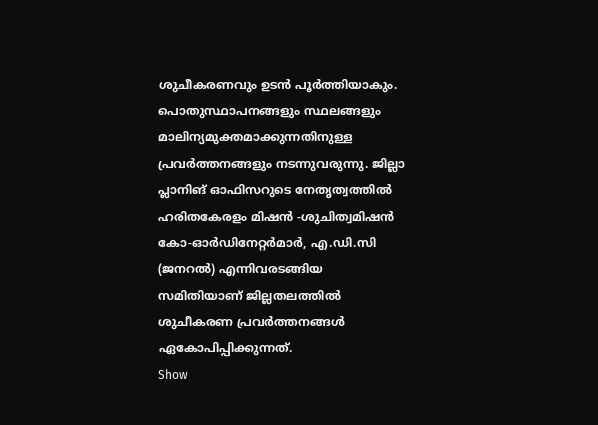ശുചീകരണവും ഉടന്‍ പൂര്‍ത്തിയാകും. പൊതുസ്ഥാപനങ്ങളും സ്ഥലങ്ങളും മാലിന്യമുക്തമാക്കുന്നതിനുള്ള പ്രവര്‍ത്തനങ്ങളും നടന്നുവരുന്നു. ജില്ലാ പ്ലാനിങ് ഓഫിസറുടെ നേതൃത്വത്തില്‍ ഹരിതകേരളം മിഷന്‍ -ശുചിത്വമിഷന്‍ കോ-ഓര്‍ഡിനേറ്റര്‍മാര്‍, എ.ഡി.സി (ജനറല്‍) എന്നിവരടങ്ങിയ സമിതിയാണ് ജില്ലതലത്തില്‍ ശുചീകരണ പ്രവര്‍ത്തനങ്ങള്‍ ഏകോപിപ്പിക്കുന്നത്.
Show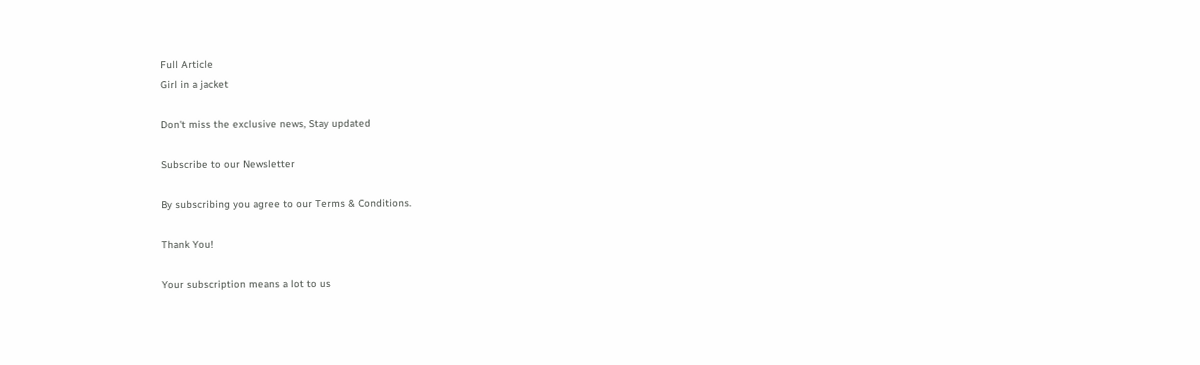Full Article
Girl in a jacket

Don't miss the exclusive news, Stay updated

Subscribe to our Newsletter

By subscribing you agree to our Terms & Conditions.

Thank You!

Your subscription means a lot to us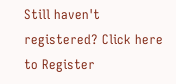Still haven't registered? Click here to Register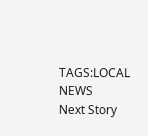TAGS:LOCAL NEWS
Next Story